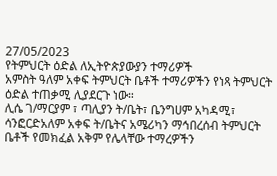27/05/2023
የትምህርት ዕድል ለኢትዮጵያውያን ተማሪዎች
አምስት ዓለም አቀፍ ትምህርት ቤቶች ተማሪዎችን የነጻ ትምህርት ዕድል ተጠቃሚ ሊያደርጉ ነው።
ሊሴ ገ/ማርያም ፣ ጣሊያን ት/ቤት፣ ቤንግሀም አካዳሚ፣ ሳንፎርድአለም አቀፍ ት/ቤትና አሜሪካን ማኅበረሰብ ትምህርት ቤቶች የመክፈል አቅም የሌላቸው ተማረዎችን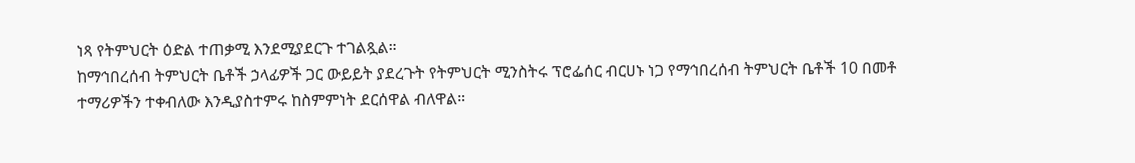ነጻ የትምህርት ዕድል ተጠቃሚ እንደሚያደርጉ ተገልጿል።
ከማኅበረሰብ ትምህርት ቤቶች ኃላፊዎች ጋር ውይይት ያደረጉት የትምህርት ሚንስትሩ ፕሮፌሰር ብርሀኑ ነጋ የማኅበረሰብ ትምህርት ቤቶች 10 በመቶ ተማሪዎችን ተቀብለው እንዲያስተምሩ ከስምምነት ደርሰዋል ብለዋል።